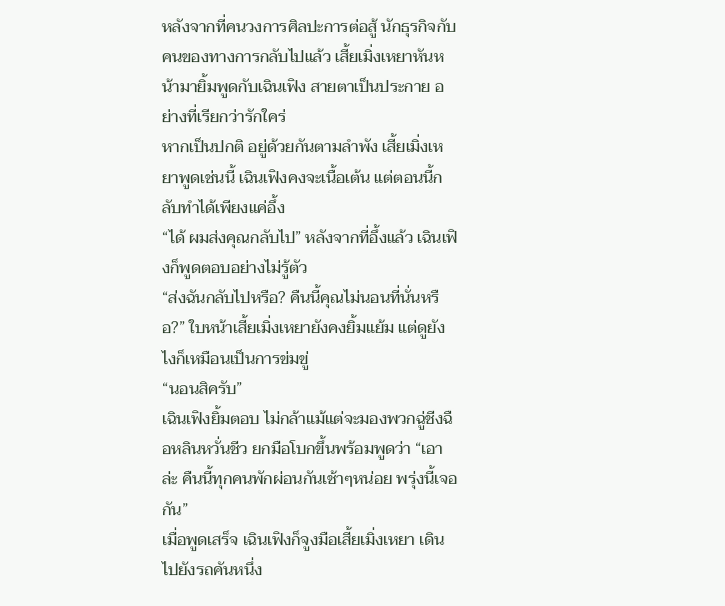หลังจากที่คนวงการศิลปะการต่อสู้ นักธุรกิจกับคนของทางการกลับไปแล้ว เสี้ยเมิ่งเหยาหันหน้ามายิ้มพูดกับเฉินเฟิง สายตาเป็นประกาย อย่างที่เรียกว่ารักใคร่
หากเป็นปกติ อยู่ด้วยกันตามลำพัง เสี้ยเมิ่งเหยาพูดเช่นนี้ เฉินเฟิงคงจะเนื้อเต้น แต่ตอนนี้กลับทำได้เพียงแค่อึ้ง
“ได้ ผมส่งคุณกลับไป” หลังจากที่อึ้งแล้ว เฉินเฟิงก็พูดตอบอย่างไม่รู้ตัว
“ส่งฉันกลับไปหรือ? คืนนี้คุณไม่นอนที่นั่นหรือ?” ใบหน้าเสี้ยเมิ่งเหยายังคงยิ้มแย้ม แต่ดูยังไงก็เหมือนเป็นการข่มขู่
“นอนสิครับ”
เฉินเฟิงยิ้มตอบ ไม่กล้าแม้แต่จะมองพวกฉู่ชีงฉือหลินหวั่นชีว ยกมือโบกขึ้นพร้อมพูดว่า “เอาล่ะ คืนนี้ทุกคนพักผ่อนกันเช้าๆหน่อย พรุ่งนี้เจอกัน”
เมื่อพูดเสร็จ เฉินเฟิงก็จูงมือเสี้ยเมิ่งเหยา เดินไปยังรถคันหนึ่ง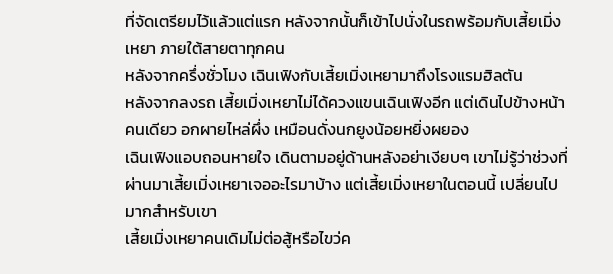ที่จัดเตรียมไว้แล้วแต่แรก หลังจากนั้นก็เข้าไปนั่งในรถพร้อมกับเสี้ยเมิ่งเหยา ภายใต้สายตาทุกคน
หลังจากครึ่งชั่วโมง เฉินเฟิงกับเสี้ยเมิ่งเหยามาถึงโรงแรมฮิลตัน
หลังจากลงรถ เสี้ยเมิ่งเหยาไม่ได้ควงแขนเฉินเฟิงอีก แต่เดินไปข้างหน้าคนเดียว อกผายไหล่ผึ่ง เหมือนดั่งนกยูงน้อยหยิ่งผยอง
เฉินเฟิงแอบถอนหายใจ เดินตามอยู่ด้านหลังอย่าเงียบๆ เขาไม่รู้ว่าช่วงที่ผ่านมาเสี้ยเมิ่งเหยาเจออะไรมาบ้าง แต่เสี้ยเมิ่งเหยาในตอนนี้ เปลี่ยนไปมากสำหรับเขา
เสี้ยเมิ่งเหยาคนเดิมไม่ต่อสู้หรือไขว่ค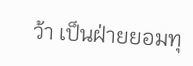ว้า เป็นฝ่ายยอมทุ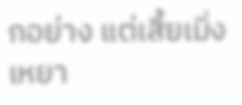กอย่าง แต่เสี้ยเมิ่งเหยา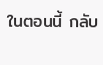ในตอนนี้ กลับ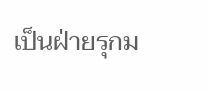เป็นฝ่ายรุกม